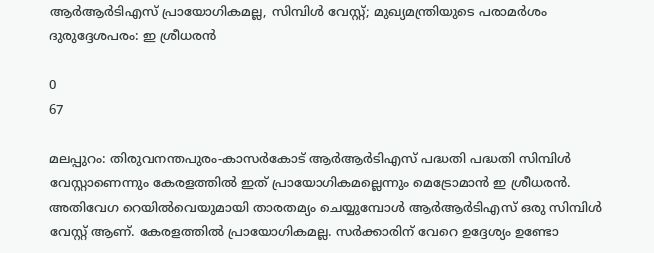ആര്‍ആര്‍ടിഎസ് പ്രായോഗികമല്ല, സിമ്പിള്‍ വേസ്റ്റ്; മുഖ്യമന്ത്രിയുടെ പരാമര്‍ശം ദുരുദ്ദേശപരം: ഇ ശ്രീധരന്‍

0
67

മലപ്പുറം: തിരുവനന്തപുരം-കാസര്‍കോട് ആര്‍ആര്‍ടിഎസ് പദ്ധതി പദ്ധതി സിമ്പിള്‍ വേസ്റ്റാണെന്നും കേരളത്തില്‍ ഇത് പ്രായോഗികമല്ലെന്നും മെട്രോമാന്‍ ഇ ശ്രീധരന്‍. അതിവേഗ റെയില്‍വെയുമായി താരതമ്യം ചെയ്യുമ്പോള്‍ ആര്‍ആര്‍ടിഎസ് ഒരു സിമ്പിള്‍ വേസ്റ്റ് ആണ്. കേരളത്തില്‍ പ്രായോഗികമല്ല. സര്‍ക്കാരിന് വേറെ ഉദ്ദേശ്യം ഉണ്ടോ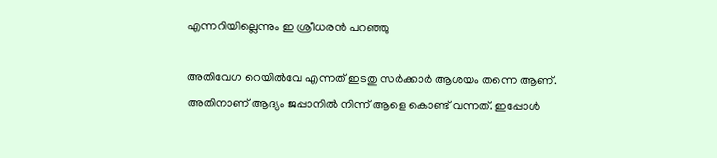എന്നറിയില്ലെന്നും ഇ ശ്രീധരന്‍ പറഞ്ഞു

അതിവേഗ റെയില്‍വേ എന്നത് ഇടതു സര്‍ക്കാര്‍ ആശയം തന്നെ ആണ്. അതിനാണ് ആദ്യം ജപ്പാനില്‍ നിന്ന് ആളെ കൊണ്ട് വന്നത്. ഇപ്പോള്‍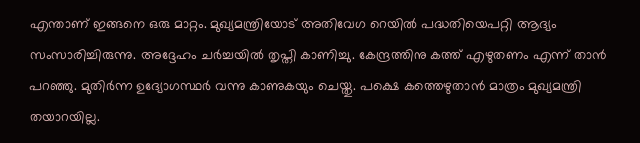എന്താണ് ഇങ്ങനെ ഒരു മാറ്റം. മുഖ്യമന്ത്രിയോട് അതിവേഗ റെയില്‍ പദ്ധതിയെപറ്റി ആദ്യം സംസാരിച്ചിരുന്നു. അദ്ദേഹം ചര്‍ച്ചയില്‍ തൃപ്തി കാണിച്ചു. കേന്ദ്രത്തിനു കത്ത് എഴുതണം എന്ന് താന്‍ പറഞ്ഞു. മുതിര്‍ന്ന ഉദ്യോഗസ്ഥര്‍ വന്നു കാണുകയും ചെയ്തു. പക്ഷെ കത്തെഴുതാന്‍ മാത്രം മുഖ്യമന്ത്രി തയാറയില്ല.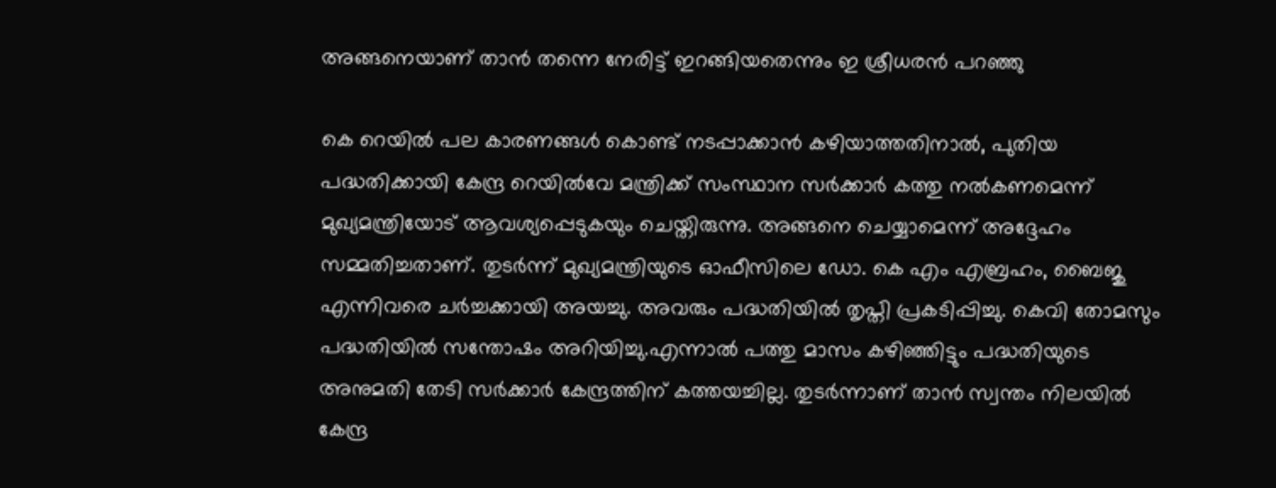അങ്ങനെയാണ് താന്‍ തന്നെ നേരിട്ട് ഇറങ്ങിയതെന്നും ഇ ശ്രീധരന്‍ പറഞ്ഞു

കെ റെയില്‍ പല കാരണങ്ങള്‍ കൊണ്ട് നടപ്പാക്കാന്‍ കഴിയാത്തതിനാല്‍, പുതിയ പദ്ധതിക്കായി കേന്ദ്ര റെയില്‍വേ മന്ത്രിക്ക് സംസ്ഥാന സര്‍ക്കാര്‍ കത്തു നല്‍കണമെന്ന് മുഖ്യമന്ത്രിയോട് ആവശ്യപ്പെടുകയും ചെയ്തിരുന്നു. അങ്ങനെ ചെയ്യാമെന്ന് അദ്ദേഹം സമ്മതിച്ചതാണ്. തുടര്‍ന്ന് മുഖ്യമന്ത്രിയുടെ ഓഫീസിലെ ഡോ. കെ എം എബ്രഹം, ബൈജു എന്നിവരെ ചര്‍ച്ചക്കായി അയച്ചു. അവരും പദ്ധതിയില്‍ തൃപ്തി പ്രകടിപ്പിച്ചു. കെവി തോമസും പദ്ധതിയില്‍ സന്തോഷം അറിയിച്ചു.എന്നാല്‍ പത്തു മാസം കഴിഞ്ഞിട്ടും പദ്ധതിയുടെ അനുമതി തേടി സര്‍ക്കാര്‍ കേന്ദ്രത്തിന് കത്തയച്ചില്ല. തുടര്‍ന്നാണ് താന്‍ സ്വന്തം നിലയില്‍ കേന്ദ്ര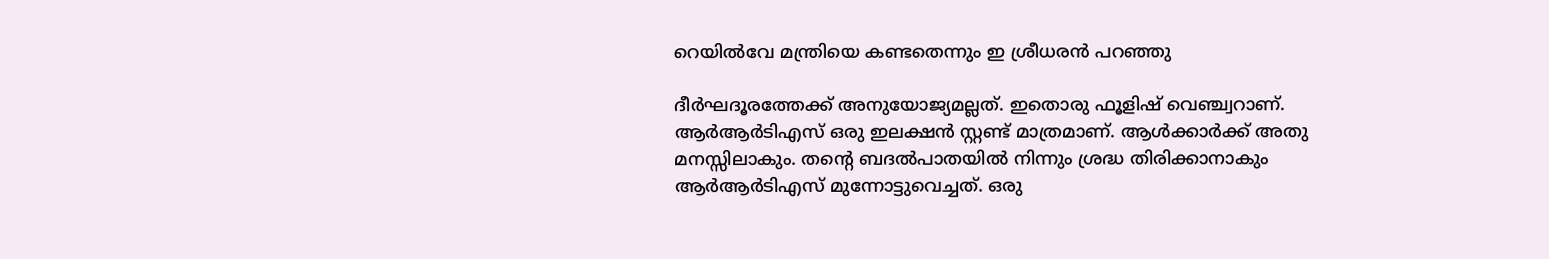റെയില്‍വേ മന്ത്രിയെ കണ്ടതെന്നും ഇ ശ്രീധരന്‍ പറഞ്ഞു

ദീര്‍ഘദൂരത്തേക്ക് അനുയോജ്യമല്ലത്. ഇതൊരു ഫൂളിഷ് വെഞ്ച്വറാണ്. ആര്‍ആര്‍ടിഎസ് ഒരു ഇലക്ഷന്‍ സ്റ്റണ്ട് മാത്രമാണ്. ആള്‍ക്കാര്‍ക്ക് അതു മനസ്സിലാകും. തന്റെ ബദല്‍പാതയില്‍ നിന്നും ശ്രദ്ധ തിരിക്കാനാകും ആര്‍ആര്‍ടിഎസ് മുന്നോട്ടുവെച്ചത്. ഒരു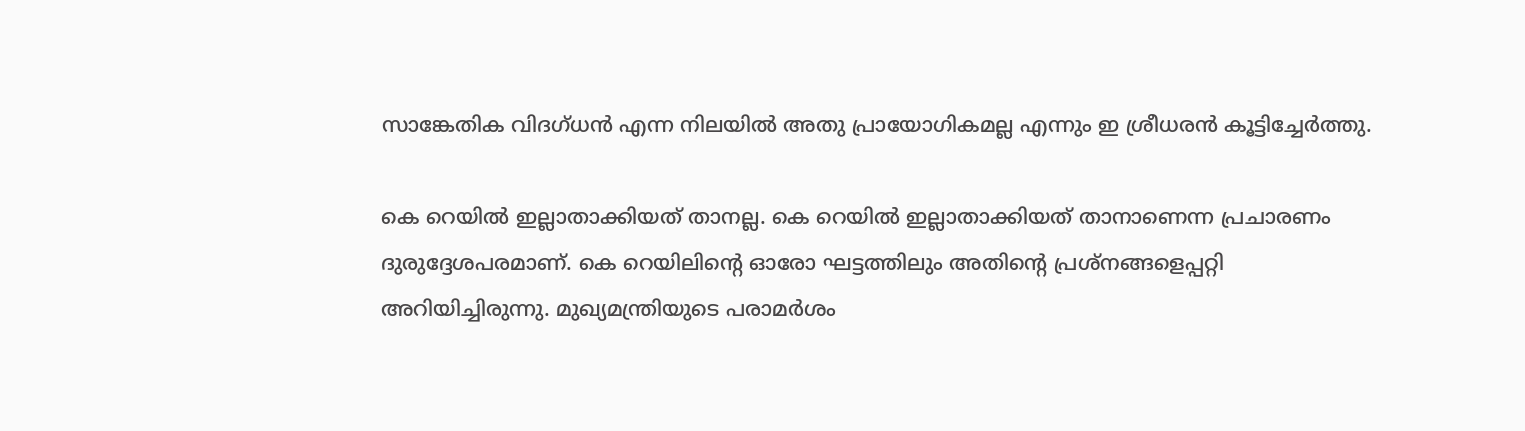സാങ്കേതിക വിദഗ്ധന്‍ എന്ന നിലയില്‍ അതു പ്രായോഗികമല്ല എന്നും ഇ ശ്രീധരന്‍ കൂട്ടിച്ചേര്‍ത്തു.

കെ റെയില്‍ ഇല്ലാതാക്കിയത് താനല്ല. കെ റെയില്‍ ഇല്ലാതാക്കിയത് താനാണെന്ന പ്രചാരണം ദുരുദ്ദേശപരമാണ്. കെ റെയിലിന്റെ ഓരോ ഘട്ടത്തിലും അതിന്റെ പ്രശ്നങ്ങളെപ്പറ്റി അറിയിച്ചിരുന്നു. മുഖ്യമന്ത്രിയുടെ പരാമര്‍ശം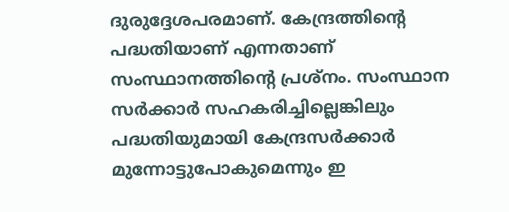ദുരുദ്ദേശപരമാണ്. കേന്ദ്രത്തിന്റെ പദ്ധതിയാണ് എന്നതാണ് സംസ്ഥാനത്തിന്റെ പ്രശ്നം. സംസ്ഥാന സര്‍ക്കാര്‍ സഹകരിച്ചില്ലെങ്കിലും പദ്ധതിയുമായി കേന്ദ്രസര്‍ക്കാര്‍ മുന്നോട്ടുപോകുമെന്നും ഇ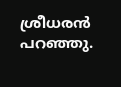ശ്രീധരന്‍ പറഞ്ഞു.